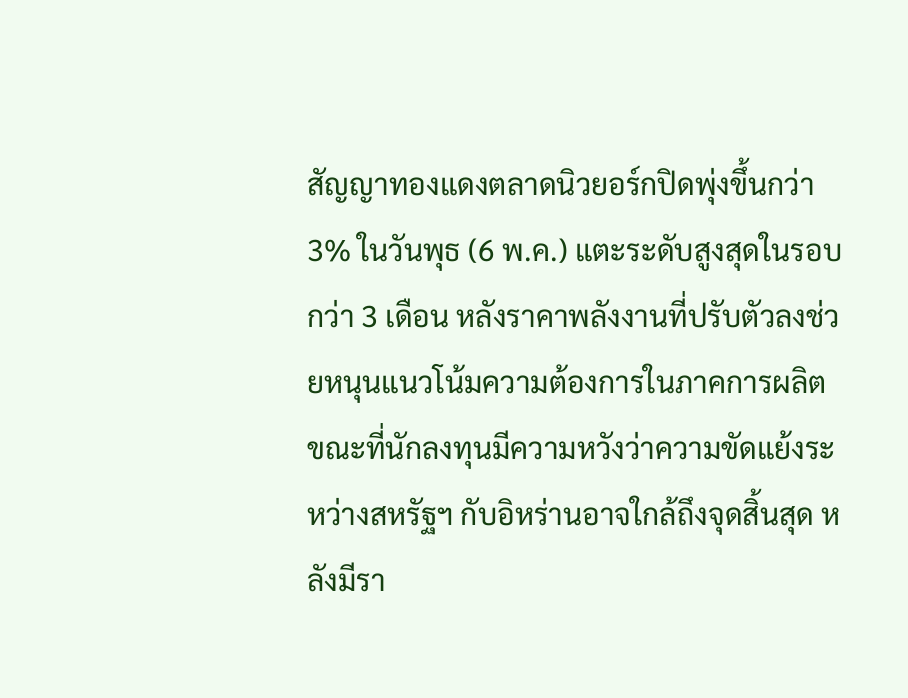สัญญาทองแดงตลาดนิวยอร์กปิดพุ่งขึ้นกว่า 3% ในวันพุธ (6 พ.ค.) แตะระดับสูงสุดในรอบกว่า 3 เดือน หลังราคาพลังงานที่ปรับตัวลงช่วยหนุนแนวโน้มความต้องการในภาคการผลิต ขณะที่นักลงทุนมีความหวังว่าความขัดแย้งระหว่างสหรัฐฯ กับอิหร่านอาจใกล้ถึงจุดสิ้นสุด หลังมีรา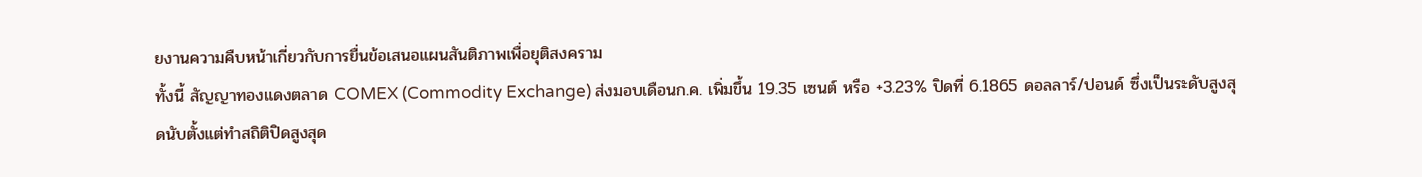ยงานความคืบหน้าเกี่ยวกับการยื่นข้อเสนอแผนสันติภาพเพื่อยุติสงคราม
ทั้งนี้ สัญญาทองแดงตลาด COMEX (Commodity Exchange) ส่งมอบเดือนก.ค. เพิ่มขึ้น 19.35 เซนต์ หรือ +3.23% ปิดที่ 6.1865 ดอลลาร์/ปอนด์ ซึ่งเป็นระดับสูงสุดนับตั้งแต่ทำสถิติปิดสูงสุด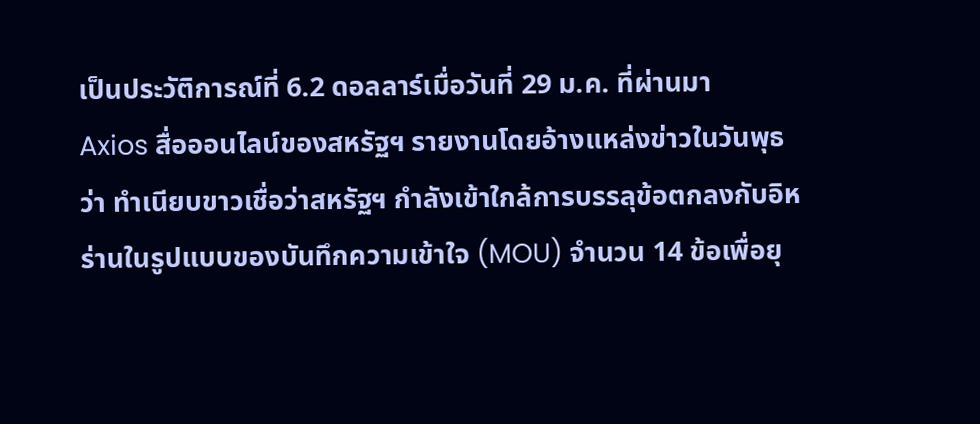เป็นประวัติการณ์ที่ 6.2 ดอลลาร์เมื่อวันที่ 29 ม.ค. ที่ผ่านมา
Axios สื่อออนไลน์ของสหรัฐฯ รายงานโดยอ้างแหล่งข่าวในวันพุธว่า ทำเนียบขาวเชื่อว่าสหรัฐฯ กำลังเข้าใกล้การบรรลุข้อตกลงกับอิหร่านในรูปแบบของบันทึกความเข้าใจ (MOU) จำนวน 14 ข้อเพื่อยุ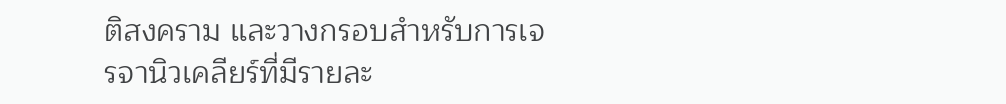ติสงคราม และวางกรอบสำหรับการเจรจานิวเคลียร์ที่มีรายละ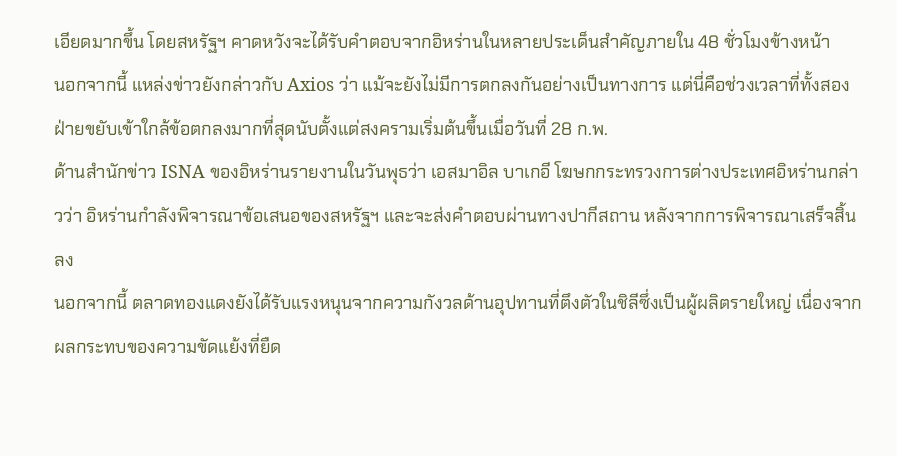เอียดมากขึ้น โดยสหรัฐฯ คาดหวังจะได้รับคำตอบจากอิหร่านในหลายประเด็นสำคัญภายใน 48 ชั่วโมงข้างหน้า
นอกจากนี้ แหล่งข่าวยังกล่าวกับ Axios ว่า แม้จะยังไม่มีการตกลงกันอย่างเป็นทางการ แต่นี่คือช่วงเวลาที่ทั้งสองฝ่ายขยับเข้าใกล้ข้อตกลงมากที่สุดนับตั้งแต่สงครามเริ่มต้นขึ้นเมื่อวันที่ 28 ก.พ.
ด้านสำนักข่าว ISNA ของอิหร่านรายงานในวันพุธว่า เอสมาอิล บาเกอี โฆษกกระทรวงการต่างประเทศอิหร่านกล่าวว่า อิหร่านกำลังพิจารณาข้อเสนอของสหรัฐฯ และจะส่งคำตอบผ่านทางปากีสถาน หลังจากการพิจารณาเสร็จสิ้นลง
นอกจากนี้ ตลาดทองแดงยังได้รับแรงหนุนจากความกังวลด้านอุปทานที่ตึงตัวในชิลีซึ่งเป็นผู้ผลิตรายใหญ่ เนื่องจากผลกระทบของความขัดแย้งที่ยืด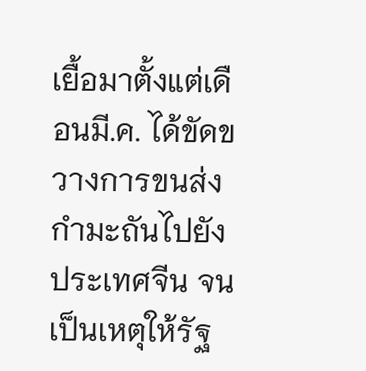เยื้อมาตั้งแต่เดือนมี.ค. ได้ขัดขวางการขนส่งกำมะถันไปยังประเทศจีน จนเป็นเหตุให้รัฐ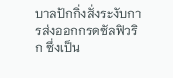บาลปักกิ่งสั่งระงับการส่งออกกรดซัลฟิวริก ซึ่งเป็น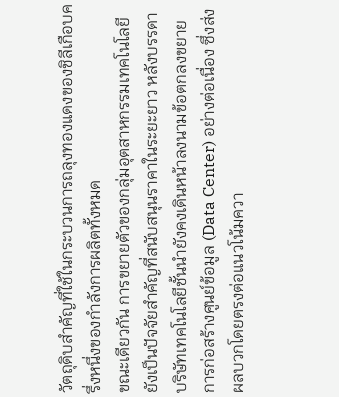วัตถุดิบสำคัญที่ใช้ในกระบวนการถลุงทองแดงของชิลีเกือบครึ่งหนึ่งของกำลังการผลิตทั้งหมด
ขณะเดียวกัน การขยายตัวของกลุ่มอุตสาหกรรมเทคโนโลยียังเป็นปัจจัยสำคัญที่สนับสนุนราคาในระยะยาว หลังบรรดาบริษัทเทคโนโลยีชั้นนำยังคงเดินหน้าลงนามข้อตกลงขยายการก่อสร้างศูนย์ข้อมูล (Data Center) อย่างต่อเนื่อง ซึ่งส่งผลบวกโดยตรงต่อแนวโน้มควา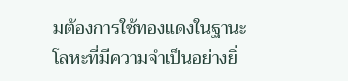มต้องการใช้ทองแดงในฐานะโลหะที่มีความจำเป็นอย่างยิ่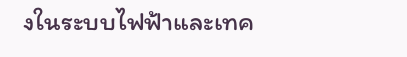งในระบบไฟฟ้าและเทค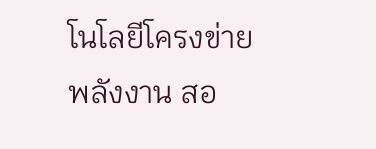โนโลยีโครงข่ายพลังงาน สอ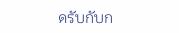ดรับกับก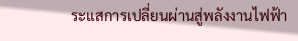ระแสการเปลี่ยนผ่านสู่พลังงานไฟฟ้า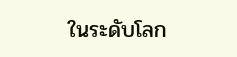ในระดับโลก